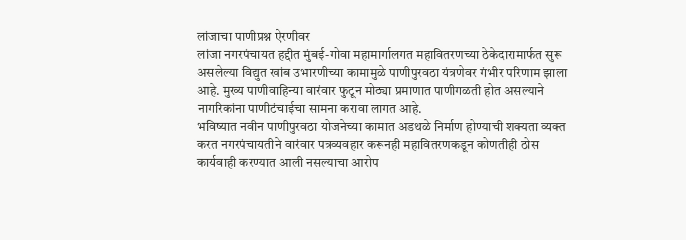लांजाचा पाणीप्रश्न ऐरणीवर
लांजा नगरपंचायत हद्दीत मुंबई-गोवा महामार्गालगत महावितरणच्या ठेकेदारामार्फत सुरू असलेल्या विद्युत खांब उभारणीच्या कामामुळे पाणीपुरवठा यंत्रणेवर गंभीर परिणाम झाला आहे. मुख्य पाणीवाहिन्या वारंवार फुटून मोठ्या प्रमाणात पाणीगळती होत असल्याने नागरिकांना पाणीटंचाईचा सामना करावा लागत आहे.
भविष्यात नवीन पाणीपुरवठा योजनेच्या कामात अडथळे निर्माण होण्याची शक्यता व्यक्त करत नगरपंचायतीने वारंवार पत्रव्यवहार करूनही महावितरणकडून कोणतीही ठोस कार्यवाही करण्यात आली नसल्याचा आरोप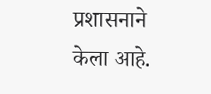प्रशासनाने केला आहे.